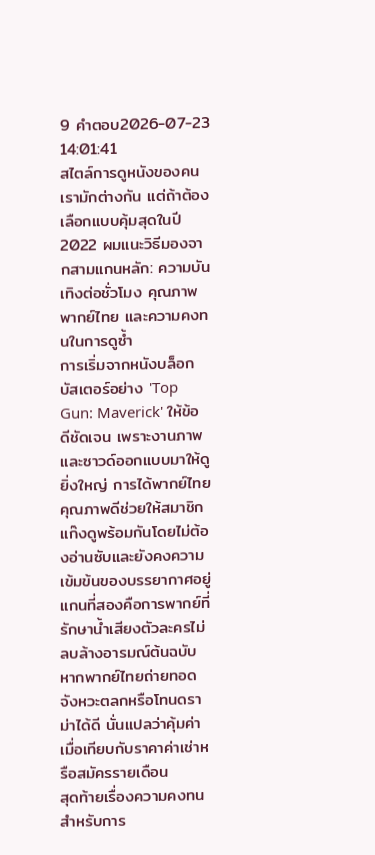9 คำตอบ2026-07-23 14:01:41
สไตล์การดูหนังของคนเรามักต่างกัน แต่ถ้าต้องเลือกแบบคุ้มสุดในปี 2022 ผมแนะวิธีมองจากสามแกนหลัก: ความบันเทิงต่อชั่วโมง คุณภาพพากย์ไทย และความคงทนในการดูซ้ำ
การเริ่มจากหนังบล็อกบัสเตอร์อย่าง 'Top Gun: Maverick' ให้ข้อดีชัดเจน เพราะงานภาพและซาวด์ออกแบบมาให้ดูยิ่งใหญ่ การได้พากย์ไทยคุณภาพดีช่วยให้สมาชิกแก๊งดูพร้อมกันโดยไม่ต้องอ่านซับและยังคงความเข้มข้นของบรรยากาศอยู่ แกนที่สองคือการพากย์ที่รักษาน้ำเสียงตัวละครไม่ลบล้างอารมณ์ต้นฉบับ หากพากย์ไทยถ่ายทอดจังหวะตลกหรือโทนดราม่าได้ดี นั่นแปลว่าคุ้มค่าเมื่อเทียบกับราคาค่าเช่าหรือสมัครรายเดือน
สุดท้ายเรื่องความคงทนสำหรับการ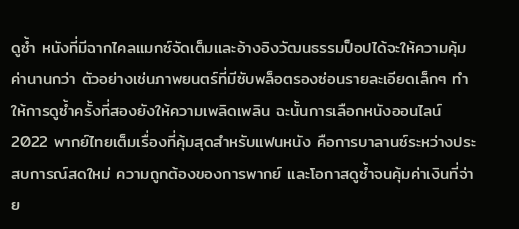ดูซ้ำ หนังที่มีฉากไคลแมกซ์จัดเต็มและอ้างอิงวัฒนธรรมป็อปได้จะให้ความคุ้มค่านานกว่า ตัวอย่างเช่นภาพยนตร์ที่มีซับพล็อตรองซ่อนรายละเอียดเล็กๆ ทำให้การดูซ้ำครั้งที่สองยังให้ความเพลิดเพลิน ฉะนั้นการเลือกหนังออนไลน์ 2022 พากย์ไทยเต็มเรื่องที่คุ้มสุดสำหรับแฟนหนัง คือการบาลานซ์ระหว่างประสบการณ์สดใหม่ ความถูกต้องของการพากย์ และโอกาสดูซ้ำจนคุ้มค่าเงินที่จ่าย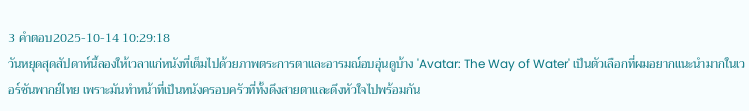3 คำตอบ2025-10-14 10:29:18
วันหยุดสุดสัปดาห์นี้ลองให้เวลาแก่หนังที่เต็มไปด้วยภาพตระการตาและอารมณ์อบอุ่นดูบ้าง 'Avatar: The Way of Water' เป็นตัวเลือกที่ผมอยากแนะนำมากในเวอร์ชันพากย์ไทย เพราะมันทำหน้าที่เป็นหนังครอบครัวที่ทั้งดึงสายตาและดึงหัวใจไปพร้อมกัน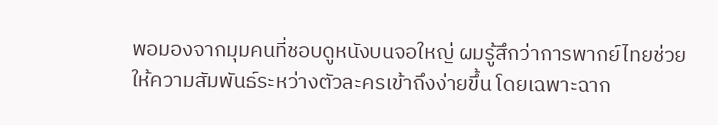พอมองจากมุมคนที่ชอบดูหนังบนจอใหญ่ ผมรู้สึกว่าการพากย์ไทยช่วยให้ความสัมพันธ์ระหว่างตัวละครเข้าถึงง่ายขึ้น โดยเฉพาะฉาก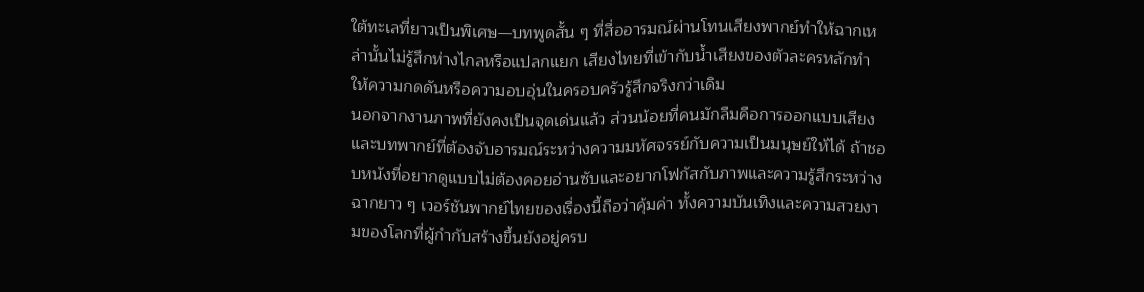ใต้ทะเลที่ยาวเป็นพิเศษ—บทพูดสั้น ๆ ที่สื่ออารมณ์ผ่านโทนเสียงพากย์ทำให้ฉากเหล่านั้นไม่รู้สึกห่างไกลหรือแปลกแยก เสียงไทยที่เข้ากับน้ำเสียงของตัวละครหลักทำให้ความกดดันหรือความอบอุ่นในครอบครัวรู้สึกจริงกว่าเดิม
นอกจากงานภาพที่ยังคงเป็นจุดเด่นแล้ว ส่วนน้อยที่คนมักลืมคือการออกแบบเสียงและบทพากย์ที่ต้องจับอารมณ์ระหว่างความมหัศจรรย์กับความเป็นมนุษย์ให้ได้ ถ้าชอบหนังที่อยากดูแบบไม่ต้องคอยอ่านซับและอยากโฟกัสกับภาพและความรู้สึกระหว่างฉากยาว ๆ เวอร์ชันพากย์ไทยของเรื่องนี้ถือว่าคุ้มค่า ทั้งความบันเทิงและความสวยงามของโลกที่ผู้กำกับสร้างขึ้นยังอยู่ครบ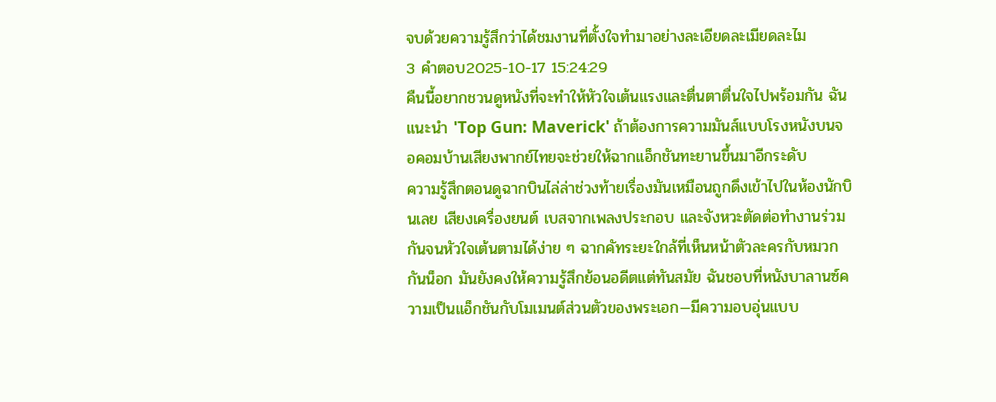จบด้วยความรู้สึกว่าได้ชมงานที่ตั้งใจทำมาอย่างละเอียดละเมียดละไม
3 คำตอบ2025-10-17 15:24:29
คืนนี้อยากชวนดูหนังที่จะทำให้หัวใจเต้นแรงและตื่นตาตื่นใจไปพร้อมกัน ฉันแนะนำ 'Top Gun: Maverick' ถ้าต้องการความมันส์แบบโรงหนังบนจอคอมบ้านเสียงพากย์ไทยจะช่วยให้ฉากแอ็กชันทะยานขึ้นมาอีกระดับ
ความรู้สึกตอนดูฉากบินไล่ล่าช่วงท้ายเรื่องมันเหมือนถูกดึงเข้าไปในห้องนักบินเลย เสียงเครื่องยนต์ เบสจากเพลงประกอบ และจังหวะตัดต่อทำงานร่วมกันจนหัวใจเต้นตามได้ง่าย ๆ ฉากคัทระยะใกล้ที่เห็นหน้าตัวละครกับหมวกกันน็อก มันยังคงให้ความรู้สึกย้อนอดีตแต่ทันสมัย ฉันชอบที่หนังบาลานซ์ความเป็นแอ็กชันกับโมเมนต์ส่วนตัวของพระเอก—มีความอบอุ่นแบบ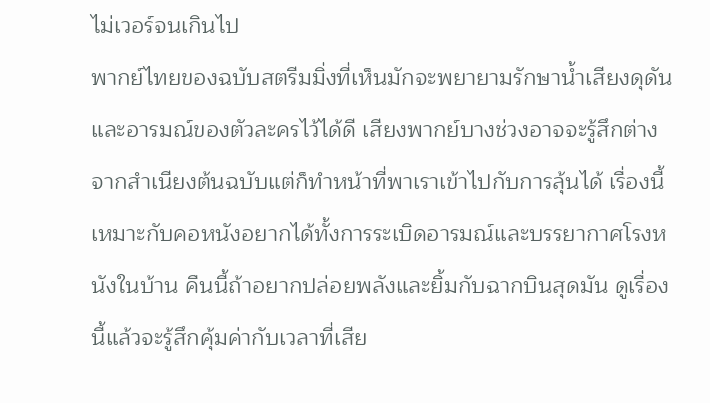ไม่เวอร์จนเกินไป
พากย์ไทยของฉบับสตรีมมิ่งที่เห็นมักจะพยายามรักษาน้ำเสียงดุดันและอารมณ์ของตัวละครไว้ได้ดี เสียงพากย์บางช่วงอาจจะรู้สึกต่างจากสำเนียงต้นฉบับแต่ก็ทำหน้าที่พาเราเข้าไปกับการลุ้นได้ เรื่องนี้เหมาะกับคอหนังอยากได้ทั้งการระเบิดอารมณ์และบรรยากาศโรงหนังในบ้าน คืนนี้ถ้าอยากปล่อยพลังและยิ้มกับฉากบินสุดมัน ดูเรื่องนี้แล้วจะรู้สึกคุ้มค่ากับเวลาที่เสีย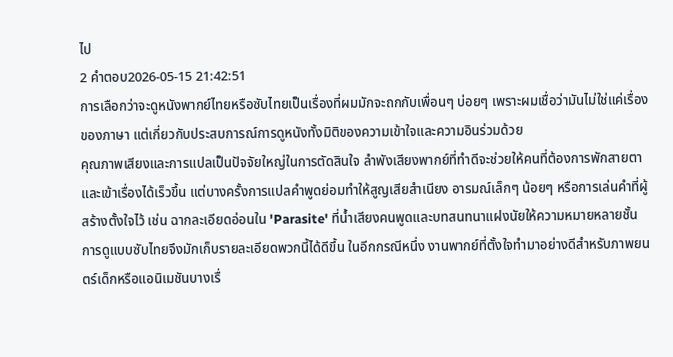ไป
2 คำตอบ2026-05-15 21:42:51
การเลือกว่าจะดูหนังพากย์ไทยหรือซับไทยเป็นเรื่องที่ผมมักจะถกกับเพื่อนๆ บ่อยๆ เพราะผมเชื่อว่ามันไม่ใช่แค่เรื่องของภาษา แต่เกี่ยวกับประสบการณ์การดูหนังทั้งมิติของความเข้าใจและความอินร่วมด้วย
คุณภาพเสียงและการแปลเป็นปัจจัยใหญ่ในการตัดสินใจ ลำพังเสียงพากย์ที่ทำดีจะช่วยให้คนที่ต้องการพักสายตาและเข้าเรื่องได้เร็วขึ้น แต่บางครั้งการแปลคำพูดย่อมทำให้สูญเสียสำเนียง อารมณ์เล็กๆ น้อยๆ หรือการเล่นคำที่ผู้สร้างตั้งใจไว้ เช่น ฉากละเอียดอ่อนใน 'Parasite' ที่น้ำเสียงคนพูดและบทสนทนาแฝงนัยให้ความหมายหลายชั้น การดูแบบซับไทยจึงมักเก็บรายละเอียดพวกนี้ได้ดีขึ้น ในอีกกรณีหนึ่ง งานพากย์ที่ตั้งใจทำมาอย่างดีสำหรับภาพยนตร์เด็กหรือแอนิเมชันบางเรื่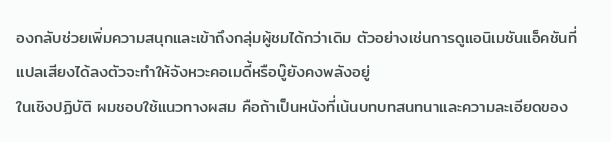องกลับช่วยเพิ่มความสนุกและเข้าถึงกลุ่มผู้ชมได้กว่าเดิม ตัวอย่างเช่นการดูแอนิเมชันแอ็คชันที่แปลเสียงได้ลงตัวจะทำให้จังหวะคอเมดี้หรือบู๊ยังคงพลังอยู่
ในเชิงปฏิบัติ ผมชอบใช้แนวทางผสม คือถ้าเป็นหนังที่เน้นบทบทสนทนาและความละเอียดของ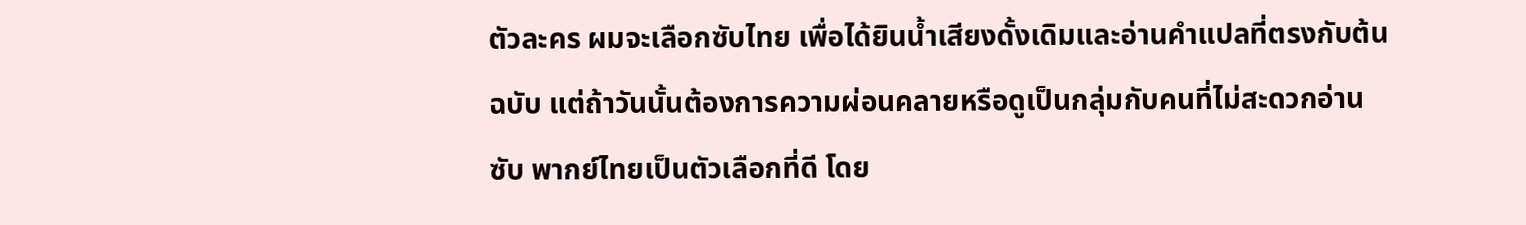ตัวละคร ผมจะเลือกซับไทย เพื่อได้ยินน้ำเสียงดั้งเดิมและอ่านคำแปลที่ตรงกับต้นฉบับ แต่ถ้าวันนั้นต้องการความผ่อนคลายหรือดูเป็นกลุ่มกับคนที่ไม่สะดวกอ่านซับ พากย์ไทยเป็นตัวเลือกที่ดี โดย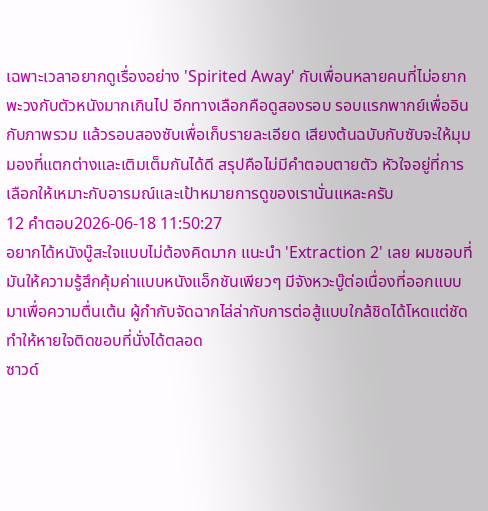เฉพาะเวลาอยากดูเรื่องอย่าง 'Spirited Away' กับเพื่อนหลายคนที่ไม่อยากพะวงกับตัวหนังมากเกินไป อีกทางเลือกคือดูสองรอบ รอบแรกพากย์เพื่ออินกับภาพรวม แล้วรอบสองซับเพื่อเก็บรายละเอียด เสียงต้นฉบับกับซับจะให้มุมมองที่แตกต่างและเติมเต็มกันได้ดี สรุปคือไม่มีคำตอบตายตัว หัวใจอยู่ที่การเลือกให้เหมาะกับอารมณ์และเป้าหมายการดูของเรานั่นแหละครับ
12 คำตอบ2026-06-18 11:50:27
อยากได้หนังบู๊สะใจแบบไม่ต้องคิดมาก แนะนำ 'Extraction 2' เลย ผมชอบที่มันให้ความรู้สึกคุ้มค่าแบบหนังแอ็กชันเพียวๆ มีจังหวะบู๊ต่อเนื่องที่ออกแบบมาเพื่อความตื่นเต้น ผู้กำกับจัดฉากไล่ล่ากับการต่อสู้แบบใกล้ชิดได้โหดแต่ชัด ทำให้หายใจติดขอบที่นั่งได้ตลอด
ซาวด์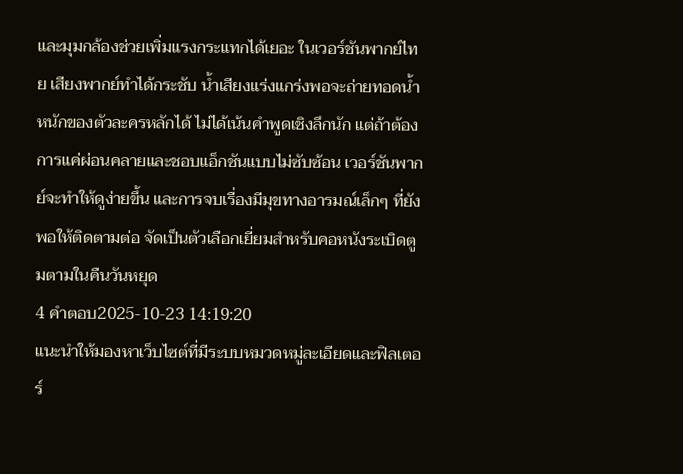และมุมกล้องช่วยเพิ่มแรงกระแทกได้เยอะ ในเวอร์ชันพากย์ไทย เสียงพากย์ทำได้กระชับ น้ำเสียงแร่งแกร่งพอจะถ่ายทอดน้ำหนักของตัวละครหลักได้ ไม่ได้เน้นคำพูดเชิงลึกนัก แต่ถ้าต้องการแค่ผ่อนคลายและชอบแอ็กชันแบบไม่ซับซ้อน เวอร์ชันพากย์จะทำให้ดูง่ายขึ้น และการจบเรื่องมีมุขทางอารมณ์เล็กๆ ที่ยังพอให้ติดตามต่อ จัดเป็นตัวเลือกเยี่ยมสำหรับคอหนังระเบิดตูมตามในคืนวันหยุด
4 คำตอบ2025-10-23 14:19:20
แนะนำให้มองหาเว็บไซต์ที่มีระบบหมวดหมู่ละเอียดและฟิลเตอร์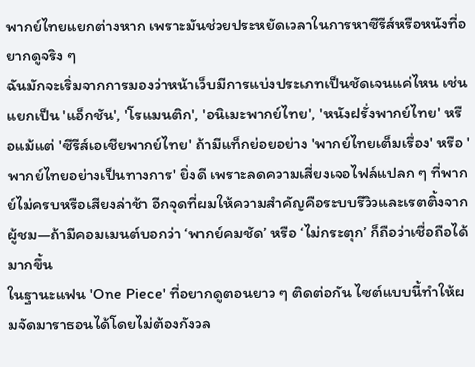พากย์ไทยแยกต่างหาก เพราะมันช่วยประหยัดเวลาในการหาซีรีส์หรือหนังที่อยากดูจริง ๆ
ฉันมักจะเริ่มจากการมองว่าหน้าเว็บมีการแบ่งประเภทเป็นชัดเจนแค่ไหน เช่น แยกเป็น 'แอ็กชัน', 'โรแมนติก', 'อนิเมะพากย์ไทย', 'หนังฝรั่งพากย์ไทย' หรือแม้แต่ 'ซีรีส์เอเชียพากย์ไทย' ถ้ามีแท็กย่อยอย่าง 'พากย์ไทยเต็มเรื่อง' หรือ 'พากย์ไทยอย่างเป็นทางการ' ยิ่งดี เพราะลดความเสี่ยงเจอไฟล์แปลก ๆ ที่พากย์ไม่ครบหรือเสียงล่าช้า อีกจุดที่ผมให้ความสำคัญคือระบบรีวิวและเรตติ้งจากผู้ชม—ถ้ามีคอมเมนต์บอกว่า ‘พากย์คมชัด’ หรือ ‘ไม่กระตุก’ ก็ถือว่าเชื่อถือได้มากขึ้น
ในฐานะแฟน 'One Piece' ที่อยากดูตอนยาว ๆ ติดต่อกัน ไซต์แบบนี้ทำให้ผมจัดมาราธอนได้โดยไม่ต้องกังวล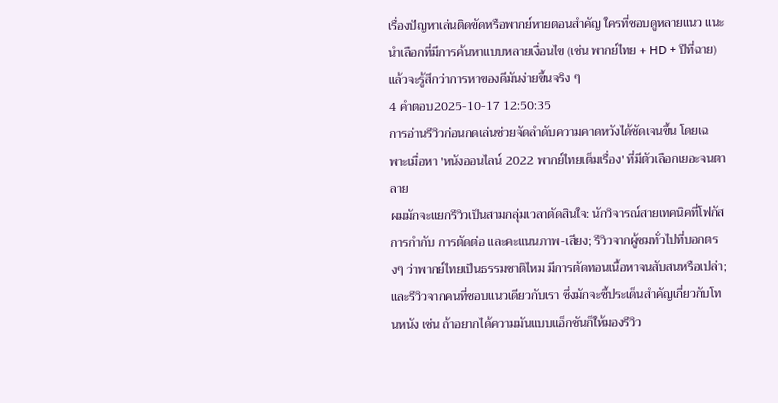เรื่องปัญหาเล่นติดขัดหรือพากย์หายตอนสำคัญ ใครที่ชอบดูหลายแนว แนะนำเลือกที่มีการค้นหาแบบหลายเงื่อนไข (เช่น พากย์ไทย + HD + ปีที่ฉาย) แล้วจะรู้สึกว่าการหาของดีมันง่ายขึ้นจริง ๆ
4 คำตอบ2025-10-17 12:50:35
การอ่านรีวิวก่อนกดเล่นช่วยจัดลำดับความคาดหวังได้ชัดเจนขึ้น โดยเฉพาะเมื่อหา 'หนังออนไลน์ 2022 พากย์ไทยเต็มเรื่อง' ที่มีตัวเลือกเยอะจนตาลาย
ผมมักจะแยกรีวิวเป็นสามกลุ่มเวลาตัดสินใจ: นักวิจารณ์สายเทคนิคที่โฟกัสการกำกับ การตัดต่อ และคะแนนภาพ-เสียง; รีวิวจากผู้ชมทั่วไปที่บอกตรงๆ ว่าพากย์ไทยเป็นธรรมชาติไหม มีการตัดทอนเนื้อหาจนสับสนหรือเปล่า; และรีวิวจากคนที่ชอบแนวเดียวกับเรา ซึ่งมักจะชี้ประเด็นสำคัญเกี่ยวกับโทนหนัง เช่น ถ้าอยากได้ความมันแบบแอ็กชันก็ให้มองรีวิว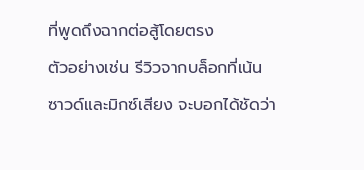ที่พูดถึงฉากต่อสู้โดยตรง
ตัวอย่างเช่น รีวิวจากบล็อกที่เน้นซาวด์และมิกซ์เสียง จะบอกได้ชัดว่า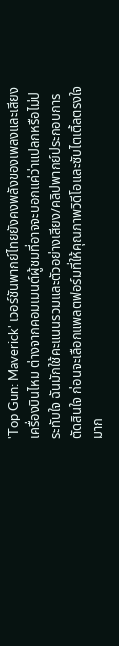'Top Gun: Maverick' เวอร์ชันพากย์ไทยยังคงพลังของเพลงและเสียงเครื่องบินไหม ต่างจากคอมเมนต์ผู้ชมที่อาจจะบอกแค่ว่าแปลกหรือไม่ประทับใจ ฉันมักใช้คะแนนรวมและตัวอย่างเสียง/คลิปพากย์ประกอบการตัดสินใจ ก่อนจะเลือกแพลตฟอร์มที่ให้คุณภาพวิดีโอและซับไตเติ้ลตรงใจมาก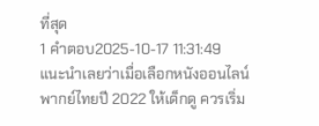ที่สุด
1 คำตอบ2025-10-17 11:31:49
แนะนำเลยว่าเมื่อเลือกหนังออนไลน์พากย์ไทยปี 2022 ให้เด็กดู ควรเริ่ม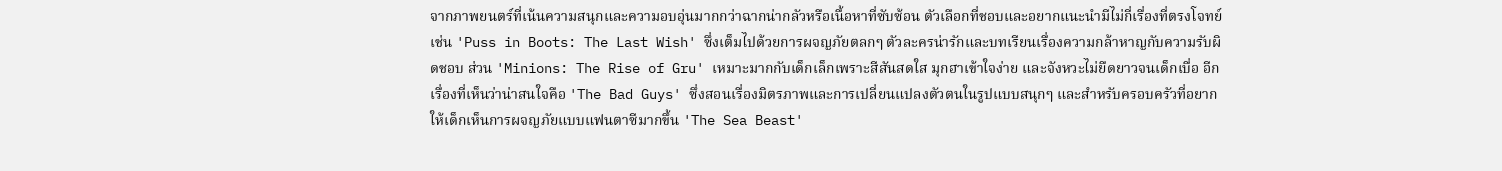จากภาพยนตร์ที่เน้นความสนุกและความอบอุ่นมากกว่าฉากน่ากลัวหรือเนื้อหาที่ซับซ้อน ตัวเลือกที่ชอบและอยากแนะนำมีไม่กี่เรื่องที่ตรงโจทย์ เช่น 'Puss in Boots: The Last Wish' ซึ่งเต็มไปด้วยการผจญภัยตลกๆ ตัวละครน่ารักและบทเรียนเรื่องความกล้าหาญกับความรับผิดชอบ ส่วน 'Minions: The Rise of Gru' เหมาะมากกับเด็กเล็กเพราะสีสันสดใส มุกฮาเข้าใจง่าย และจังหวะไม่ยืดยาวจนเด็กเบื่อ อีกเรื่องที่เห็นว่าน่าสนใจคือ 'The Bad Guys' ซึ่งสอนเรื่องมิตรภาพและการเปลี่ยนแปลงตัวตนในรูปแบบสนุกๆ และสำหรับครอบครัวที่อยากให้เด็กเห็นการผจญภัยแบบแฟนตาซีมากขึ้น 'The Sea Beast'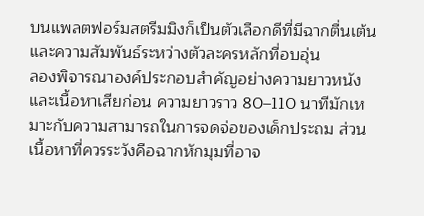บนแพลตฟอร์มสตรีมมิงก็เป็นตัวเลือกดีที่มีฉากตื่นเต้นและความสัมพันธ์ระหว่างตัวละครหลักที่อบอุ่น
ลองพิจารณาองค์ประกอบสำคัญอย่างความยาวหนังและเนื้อหาเสียก่อน ความยาวราว 80–110 นาทีมักเหมาะกับความสามารถในการจดจ่อของเด็กประถม ส่วนเนื้อหาที่ควรระวังคือฉากหักมุมที่อาจ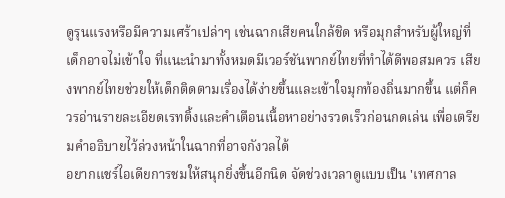ดูรุนแรงหรือมีความเศร้าเปล่าๆ เช่นฉากเสียคนใกล้ชิด หรือมุกสำหรับผู้ใหญ่ที่เด็กอาจไม่เข้าใจ ที่แนะนำมาทั้งหมดมีเวอร์ชันพากย์ไทยที่ทำได้ดีพอสมควร เสียงพากย์ไทยช่วยให้เด็กติดตามเรื่องได้ง่ายขึ้นและเข้าใจมุกท้องถิ่นมากขึ้น แต่ก็ควรอ่านรายละเอียดเรทติ้งและคำเตือนเนื้อหาอย่างรวดเร็วก่อนกดเล่น เพื่อเตรียมคำอธิบายไว้ล่วงหน้าในฉากที่อาจกังวลได้
อยากแชร์ไอเดียการชมให้สนุกยิ่งขึ้นอีกนิด จัดช่วงเวลาดูแบบเป็น 'เทศกาล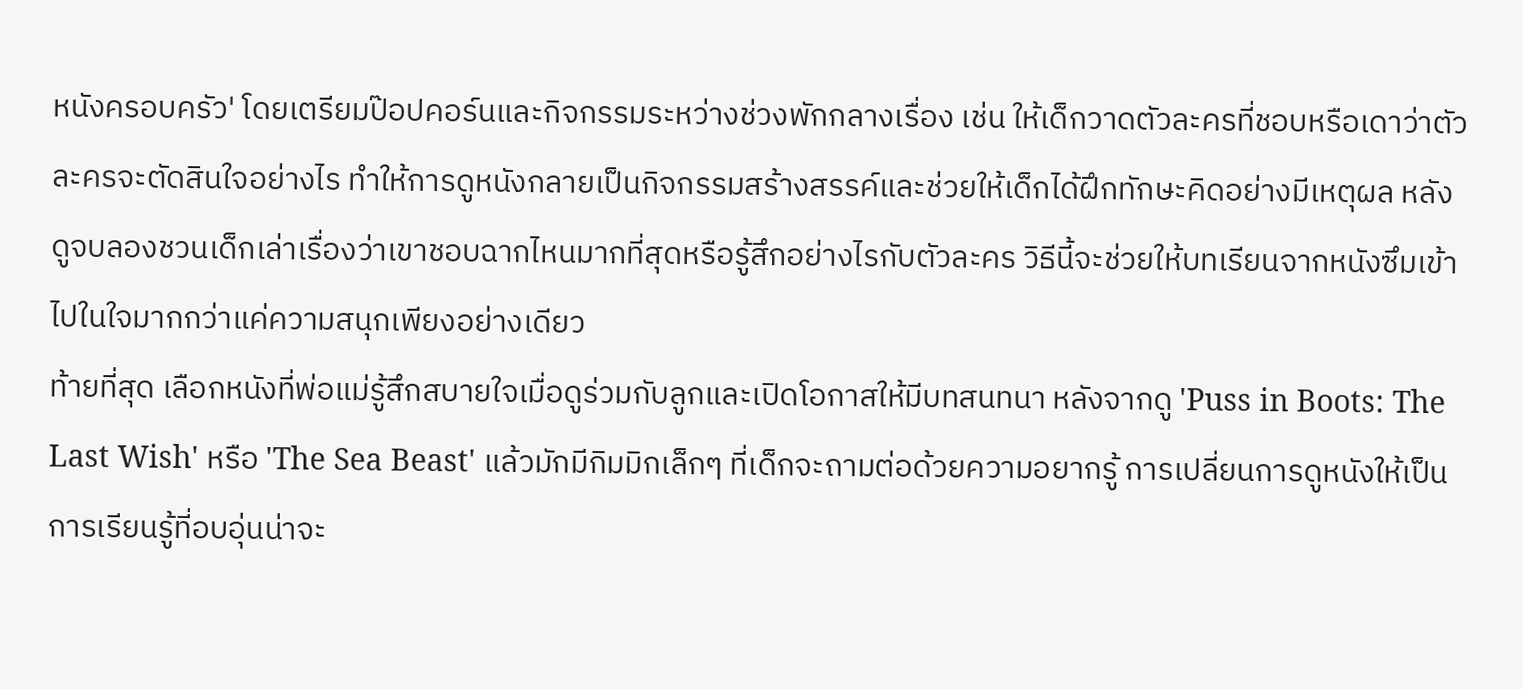หนังครอบครัว' โดยเตรียมป๊อปคอร์นและกิจกรรมระหว่างช่วงพักกลางเรื่อง เช่น ให้เด็กวาดตัวละครที่ชอบหรือเดาว่าตัวละครจะตัดสินใจอย่างไร ทำให้การดูหนังกลายเป็นกิจกรรมสร้างสรรค์และช่วยให้เด็กได้ฝึกทักษะคิดอย่างมีเหตุผล หลังดูจบลองชวนเด็กเล่าเรื่องว่าเขาชอบฉากไหนมากที่สุดหรือรู้สึกอย่างไรกับตัวละคร วิธีนี้จะช่วยให้บทเรียนจากหนังซึมเข้าไปในใจมากกว่าแค่ความสนุกเพียงอย่างเดียว
ท้ายที่สุด เลือกหนังที่พ่อแม่รู้สึกสบายใจเมื่อดูร่วมกับลูกและเปิดโอกาสให้มีบทสนทนา หลังจากดู 'Puss in Boots: The Last Wish' หรือ 'The Sea Beast' แล้วมักมีกิมมิกเล็กๆ ที่เด็กจะถามต่อด้วยความอยากรู้ การเปลี่ยนการดูหนังให้เป็นการเรียนรู้ที่อบอุ่นน่าจะ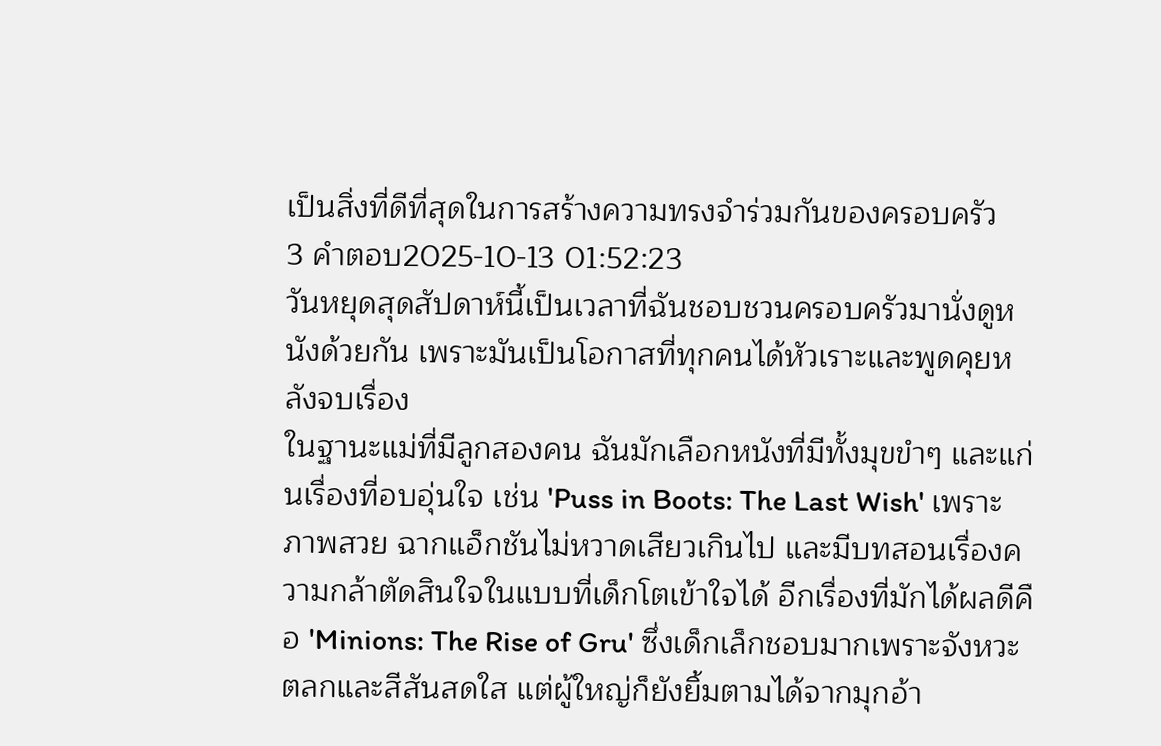เป็นสิ่งที่ดีที่สุดในการสร้างความทรงจำร่วมกันของครอบครัว
3 คำตอบ2025-10-13 01:52:23
วันหยุดสุดสัปดาห์นี้เป็นเวลาที่ฉันชอบชวนครอบครัวมานั่งดูหนังด้วยกัน เพราะมันเป็นโอกาสที่ทุกคนได้หัวเราะและพูดคุยหลังจบเรื่อง
ในฐานะแม่ที่มีลูกสองคน ฉันมักเลือกหนังที่มีทั้งมุขขำๆ และแก่นเรื่องที่อบอุ่นใจ เช่น 'Puss in Boots: The Last Wish' เพราะภาพสวย ฉากแอ็กชันไม่หวาดเสียวเกินไป และมีบทสอนเรื่องความกล้าตัดสินใจในแบบที่เด็กโตเข้าใจได้ อีกเรื่องที่มักได้ผลดีคือ 'Minions: The Rise of Gru' ซึ่งเด็กเล็กชอบมากเพราะจังหวะตลกและสีสันสดใส แต่ผู้ใหญ่ก็ยังยิ้มตามได้จากมุกอ้า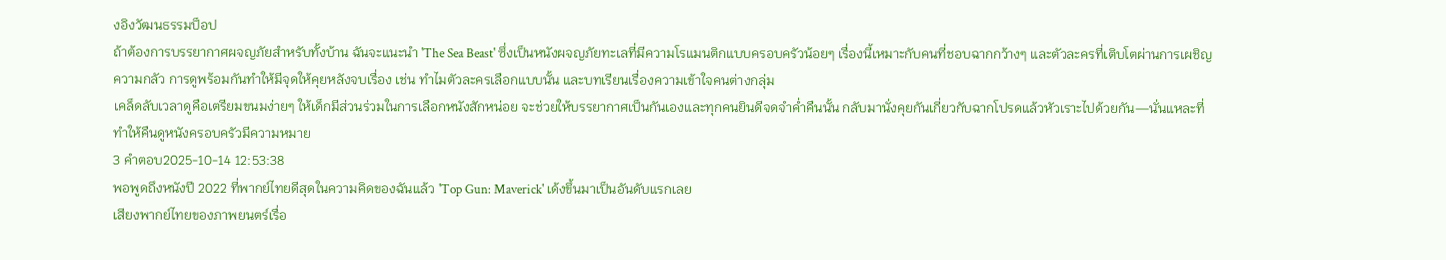งอิงวัฒนธรรมป็อป
ถ้าต้องการบรรยากาศผจญภัยสำหรับทั้งบ้าน ฉันจะแนะนำ 'The Sea Beast' ซึ่งเป็นหนังผจญภัยทะเลที่มีความโรแมนติกแบบครอบครัวน้อยๆ เรื่องนี้เหมาะกับคนที่ชอบฉากกว้างๆ และตัวละครที่เติบโตผ่านการเผชิญความกลัว การดูพร้อมกันทำให้มีจุดให้คุยหลังจบเรื่อง เช่น ทำไมตัวละครเลือกแบบนั้น และบทเรียนเรื่องความเข้าใจคนต่างกลุ่ม
เคล็ดลับเวลาดูคือเตรียมขนมง่ายๆ ให้เด็กมีส่วนร่วมในการเลือกหนังสักหน่อย จะช่วยให้บรรยากาศเป็นกันเองและทุกคนยินดีจดจำค่ำคืนนั้น กลับมานั่งคุยกันเกี่ยวกับฉากโปรดแล้วหัวเราะไปด้วยกัน—นั่นแหละที่ทำให้คืนดูหนังครอบครัวมีความหมาย
3 คำตอบ2025-10-14 12:53:38
พอพูดถึงหนังปี 2022 ที่พากย์ไทยดีสุดในความคิดของฉันแล้ว 'Top Gun: Maverick' เด้งขึ้นมาเป็นอันดับแรกเลย
เสียงพากย์ไทยของภาพยนตร์เรื่อ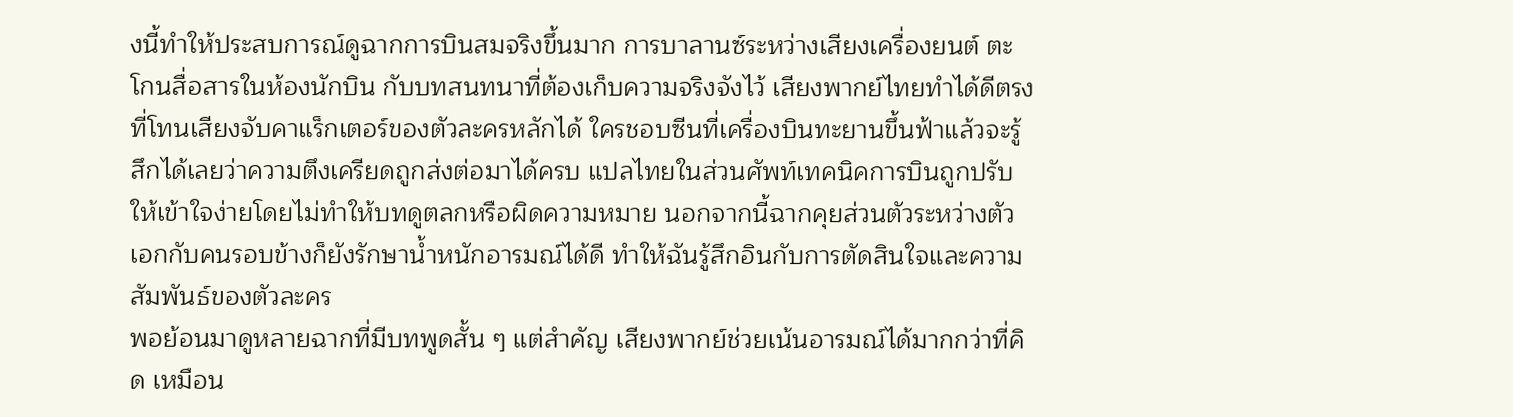งนี้ทำให้ประสบการณ์ดูฉากการบินสมจริงขึ้นมาก การบาลานซ์ระหว่างเสียงเครื่องยนต์ ตะโกนสื่อสารในห้องนักบิน กับบทสนทนาที่ต้องเก็บความจริงจังไว้ เสียงพากย์ไทยทำได้ดีตรงที่โทนเสียงจับคาแร็กเตอร์ของตัวละครหลักได้ ใครชอบซีนที่เครื่องบินทะยานขึ้นฟ้าแล้วจะรู้สึกได้เลยว่าความตึงเครียดถูกส่งต่อมาได้ครบ แปลไทยในส่วนศัพท์เทคนิคการบินถูกปรับให้เข้าใจง่ายโดยไม่ทำให้บทดูตลกหรือผิดความหมาย นอกจากนี้ฉากคุยส่วนตัวระหว่างตัวเอกกับคนรอบข้างก็ยังรักษาน้ำหนักอารมณ์ได้ดี ทำให้ฉันรู้สึกอินกับการตัดสินใจและความสัมพันธ์ของตัวละคร
พอย้อนมาดูหลายฉากที่มีบทพูดสั้น ๆ แต่สำคัญ เสียงพากย์ช่วยเน้นอารมณ์ได้มากกว่าที่คิด เหมือน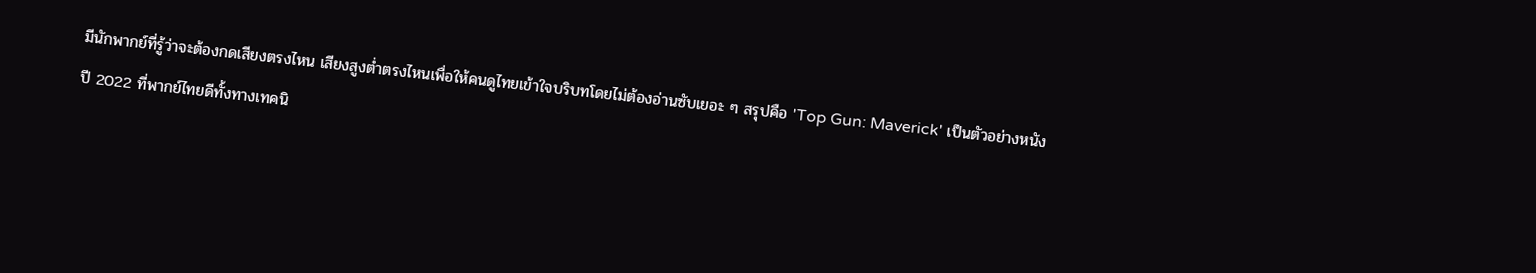มีนักพากย์ที่รู้ว่าจะต้องกดเสียงตรงไหน เสียงสูงต่ำตรงไหนเพื่อให้คนดูไทยเข้าใจบริบทโดยไม่ต้องอ่านซับเยอะ ๆ สรุปคือ 'Top Gun: Maverick' เป็นตัวอย่างหนังปี 2022 ที่พากย์ไทยดีทั้งทางเทคนิ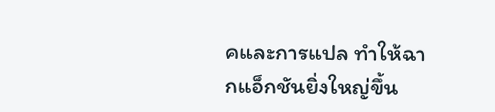คและการแปล ทำให้ฉากแอ็กชันยิ่งใหญ่ขึ้น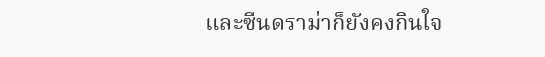และซีนดราม่าก็ยังคงกินใจ